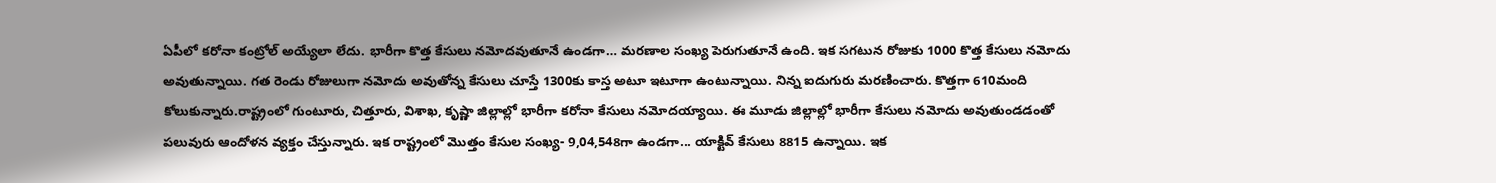ఏపీలో కరోనా కంట్రోల్ అయ్యేలా లేదు. భారీగా కొత్త కేసులు నమోదవుతూనే ఉండగా… మరణాల సంఖ్య పెరుగుతూనే ఉంది. ఇక సగటున రోజుకు 1000 కొత్త కేసులు నమోదు అవుతున్నాయి. గత రెండు రోజులుగా నమోదు అవుతోన్న కేసులు చూస్తే 1300కు కాస్త అటూ ఇటూగా ఉంటున్నాయి. నిన్న ఐదుగురు మరణించారు. కొత్తగా 610మంది కోలుకున్నారు.రాష్ట్రంలో గుంటూరు, చిత్తూరు, విశాఖ, కృష్ణా జిల్లాల్లో భారీగా కరోనా కేసులు నమోదయ్యాయి. ఈ మూడు జిల్లాల్లో భారీగా కేసులు నమోదు అవుతుండడంతో పలువురు ఆందోళన వ్యక్తం చేస్తున్నారు. ఇక రాష్ట్రంలో మొత్తం కేసుల సంఖ్య- 9,04,548గా ఉండగా... యాక్టివ్ కేసులు 8815 ఉన్నాయి. ఇక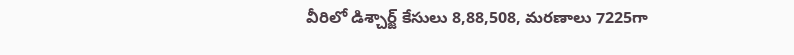వీరిలో డిశ్చార్జ్ కేసులు 8,88,508, మరణాలు 7225గా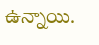ఉన్నాయి.